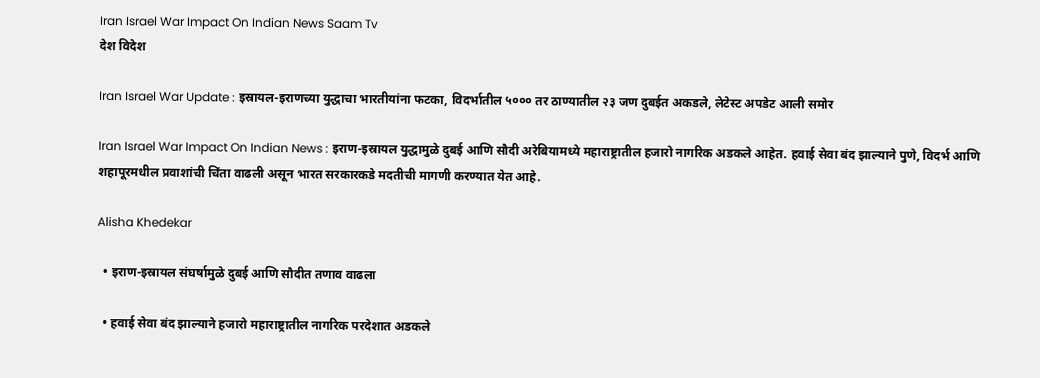Iran Israel War Impact On Indian News Saam Tv
देश विदेश

Iran Israel War Update : इस्रायल-इराणच्या युद्धाचा भारतीयांना फटका, विदर्भातील ५००० तर ठाण्यातील २३ जण दुबईत अकडले, लेटेस्ट अपडेट आली समोर

Iran Israel War Impact On Indian News : इराण-इस्रायल युद्धामुळे दुबई आणि सौदी अरेबियामध्ये महाराष्ट्रातील हजारो नागरिक अडकले आहेत. हवाई सेवा बंद झाल्याने पुणे, विदर्भ आणि शहापूरमधील प्रवाशांची चिंता वाढली असून भारत सरकारकडे मदतीची मागणी करण्यात येत आहे.

Alisha Khedekar

  • इराण-इस्रायल संघर्षामुळे दुबई आणि सौदीत तणाव वाढला

  • हवाई सेवा बंद झाल्याने हजारो महाराष्ट्रातील नागरिक परदेशात अडकले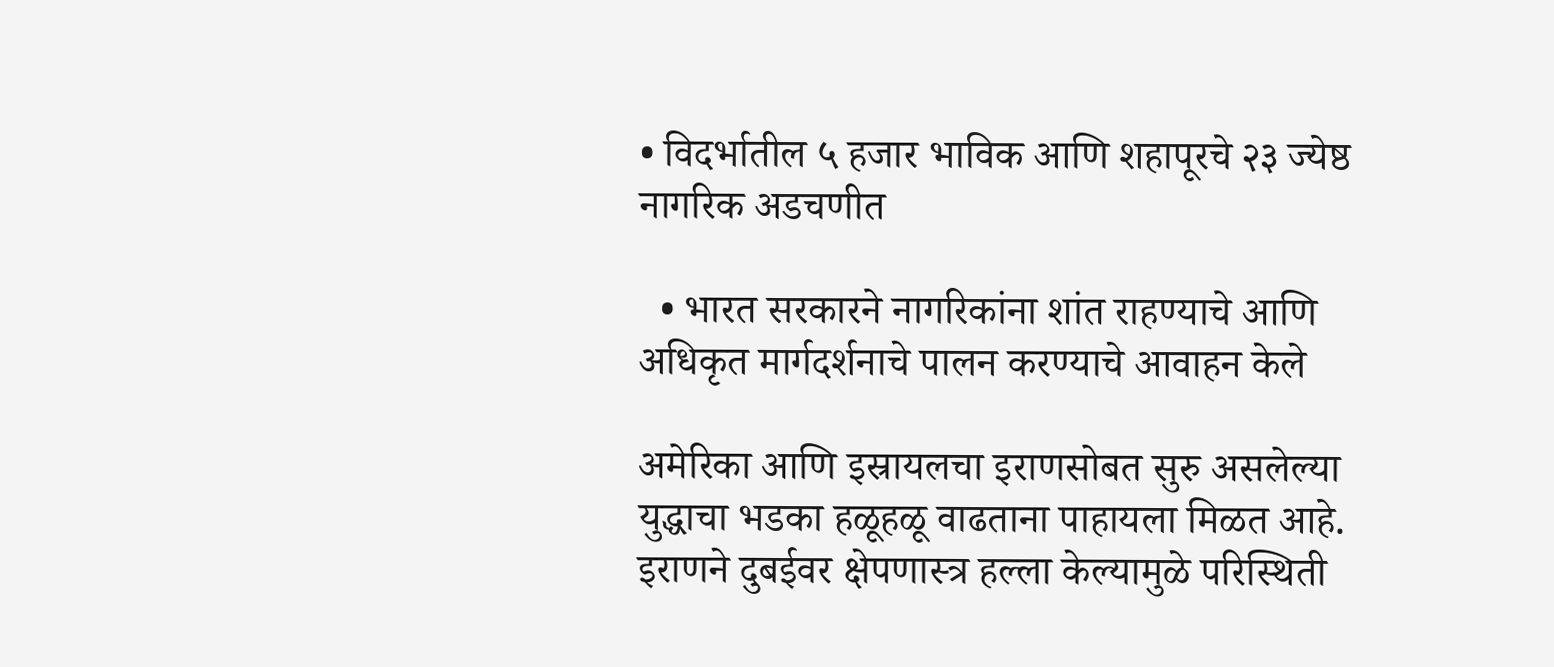• विदर्भातील ५ हजार भाविक आणि शहापूरचे २३ ज्येष्ठ नागरिक अडचणीत

  • भारत सरकारने नागरिकांना शांत राहण्याचे आणि अधिकृत मार्गदर्शनाचे पालन करण्याचे आवाहन केले

अमेरिका आणि इस्रायलचा इराणसोबत सुरु असलेल्या युद्धाचा भडका हळूहळू वाढताना पाहायला मिळत आहे. इराणने दुबईवर क्षेपणास्त्र हल्ला केल्यामुळे परिस्थिती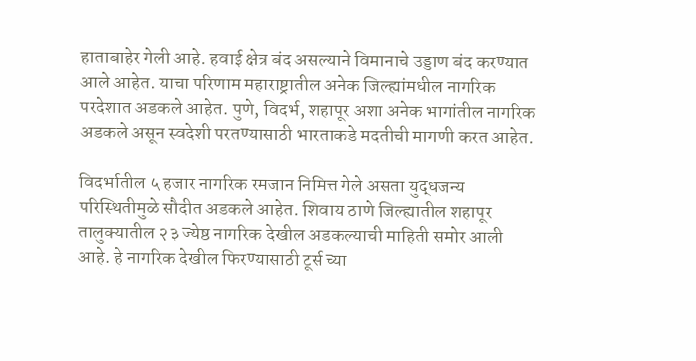हाताबाहेर गेली आहे. हवाई क्षेत्र बंद असल्याने विमानाचे उड्डाण बंद करण्यात आले आहेत. याचा परिणाम महाराष्ट्रातील अनेक जिल्ह्यांमधील नागरिक परदेशात अडकले आहेत. पुणे, विदर्भ, शहापूर अशा अनेक भागांतील नागरिक अडकले असून स्वदेशी परतण्यासाठी भारताकडे मदतीची मागणी करत आहेत.

विदर्भातील ५ हजार नागरिक रमजान निमित्त गेले असता युद्धजन्य परिस्थितीमुळे सौदीत अडकले आहेत. शिवाय ठाणे जिल्ह्यातील शहापूर तालुक्यातील २३ ज्येष्ठ नागरिक देखील अडकल्याची माहिती समोर आली आहे. हे नागरिक देखील फिरण्यासाठी टूर्स च्या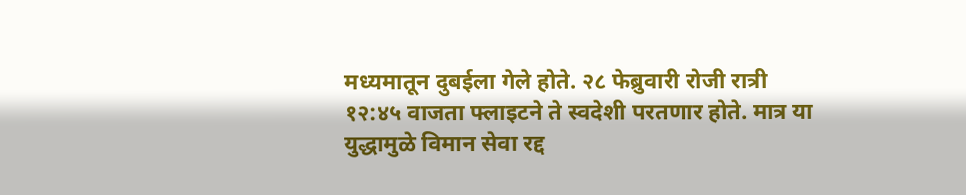मध्यमातून दुबईला गेले होते. २८ फेब्रुवारी रोजी रात्री १२:४५ वाजता फ्लाइटने ते स्वदेशी परतणार होते. मात्र या युद्धामुळे विमान सेवा रद्द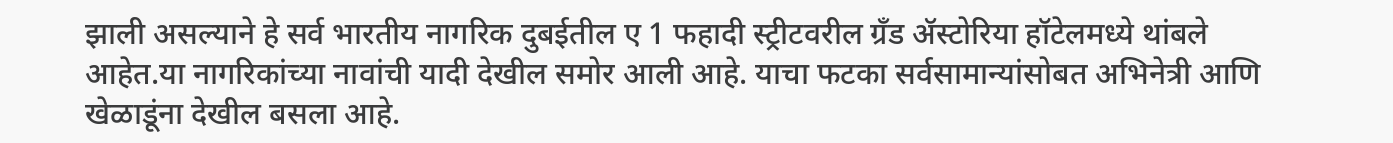झाली असल्याने हे सर्व भारतीय नागरिक दुबईतील ए 1 फहादी स्ट्रीटवरील ग्रँड ॲस्टोरिया हॉटेलमध्ये थांबले आहेत.या नागरिकांच्या नावांची यादी देखील समोर आली आहे. याचा फटका सर्वसामान्यांसोबत अभिनेत्री आणि खेळाडूंना देखील बसला आहे.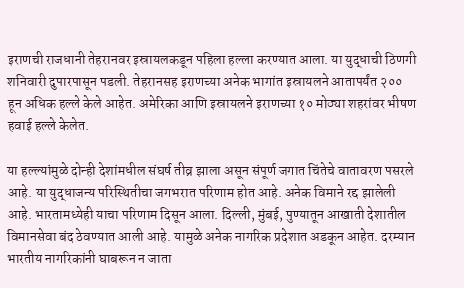इराणची राजधानी तेहरानवर इस्रायलकडून पहिला हल्ला करण्यात आला. या युद्धाची ठिणगी शनिवारी दुपारपासून पडली. तेहरानसह इराणच्या अनेक भागांत इस्रायलने आतापर्यंत २०० हून अधिक हल्ले केले आहेत. अमेरिका आणि इस्रायलने इराणच्या १० मोठ्या शहरांवर भीषण हवाई हल्ले केलेत.

या हल्ल्यांमुळे दोन्ही देशांमधील संघर्ष तीव्र झाला असून संपूर्ण जगात चिंतेचे वातावरण पसरले आहे. या युद्धाजन्य परिस्थितीचा जगभरात परिणाम होत आहे. अनेक विमाने रद्द झालेली आहे. भारतामध्येही याचा परिणाम दिसून आला. दिल्ली, मुंबई, पुण्यातून आखाती देशातील विमानसेवा बंद ठेवण्यात आली आहे. यामुळे अनेक नागरिक प्रदेशात अडकून आहेत. दरम्यान भारतीय नागरिकांनी घाबरून न जाता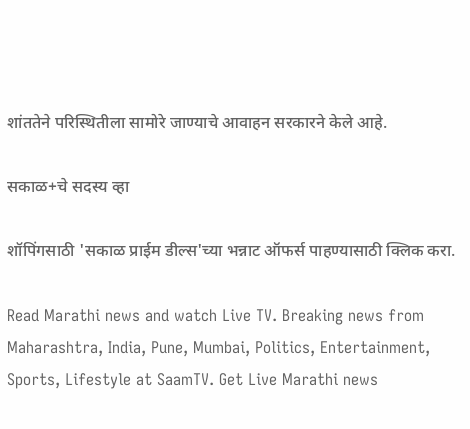शांततेने परिस्थितीला सामोरे जाण्याचे आवाहन सरकारने केले आहे.

सकाळ+चे सदस्य व्हा

शॉपिंगसाठी 'सकाळ प्राईम डील्स'च्या भन्नाट ऑफर्स पाहण्यासाठी क्लिक करा.

Read Marathi news and watch Live TV. Breaking news from Maharashtra, India, Pune, Mumbai, Politics, Entertainment, Sports, Lifestyle at SaamTV. Get Live Marathi news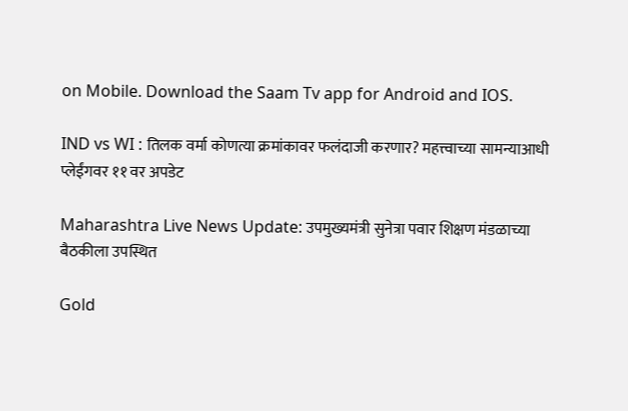on Mobile. Download the Saam Tv app for Android and IOS.

IND vs WI : तिलक वर्मा कोणत्या क्रमांकावर फलंदाजी करणार? महत्त्वाच्या सामन्याआधी प्लेईंगवर ११ वर अपडेट

Maharashtra Live News Update: उपमुख्यमंत्री सुनेत्रा पवार शिक्षण मंडळाच्या बैठकीला उपस्थित

Gold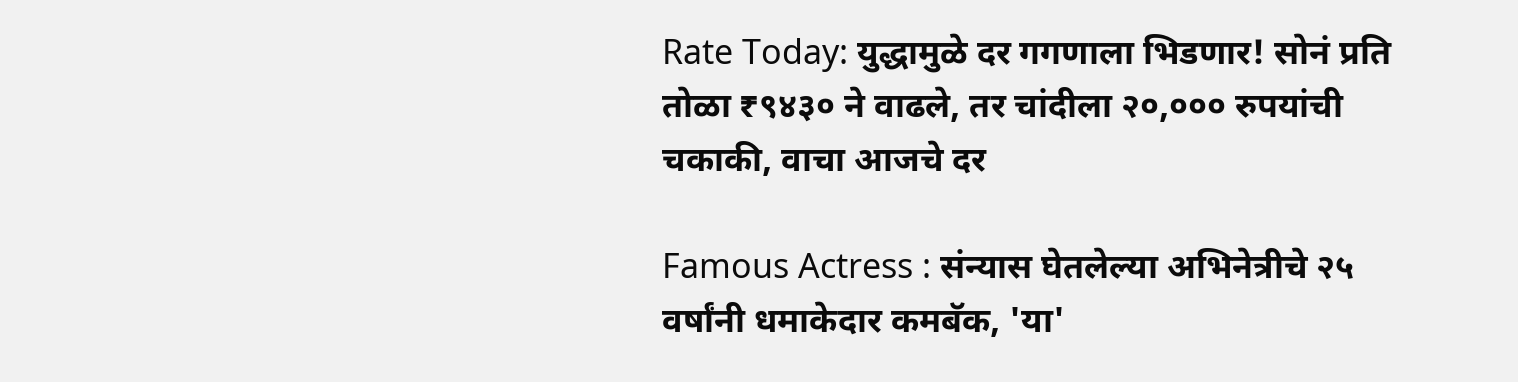Rate Today: युद्धामुळे दर गगणाला भिडणार! सोनं प्रति तोळा ₹९४३० ने वाढले, तर चांदीला २०,००० रुपयांची चकाकी, वाचा आजचे दर

Famous Actress : संन्यास घेतलेल्या अभिनेत्रीचे २५ वर्षांनी धमाकेदार कमबॅक, 'या'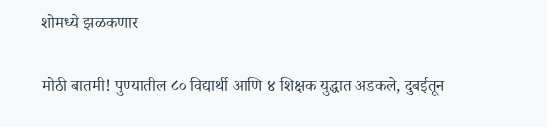शोमध्ये झळकणार

मोठी बातमी! पुण्यातील ८० विद्यार्थी आणि ४ शिक्षक युद्धात अडकले, दुबईतून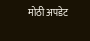मोठी अपडेट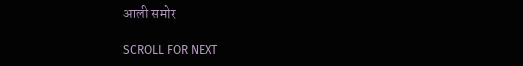आली समोर

SCROLL FOR NEXT